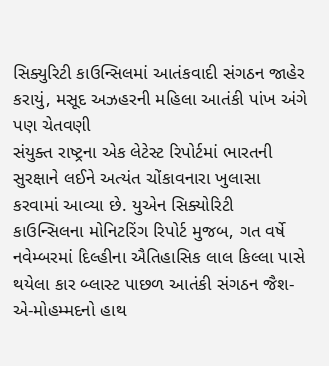સિક્યુરિટી કાઉન્સિલમાં આતંકવાદી સંગઠન જાહેર કરાયું, મસૂદ અઝહરની મહિલા આતંકી પાંખ અંગે
પણ ચેતવણી
સંયુક્ત રાષ્ટ્રના એક લેટેસ્ટ રિપોર્ટમાં ભારતની સુરક્ષાને લઈને અત્યંત ચોંકાવનારા ખુલાસા કરવામાં આવ્યા છે. યુએન સિક્યોરિટી કાઉન્સિલના મોનિટરિંગ રિપોર્ટ મુજબ, ગત વર્ષે નવેમ્બરમાં દિલ્હીના ઐતિહાસિક લાલ કિલ્લા પાસે થયેલા કાર બ્લાસ્ટ પાછળ આતંકી સંગઠન જૈશ-એ-મોહમ્મદનો હાથ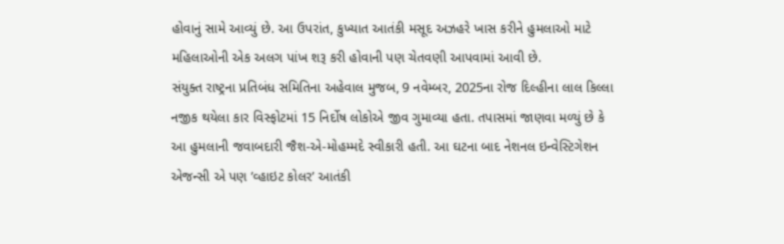હોવાનું સામે આવ્યું છે. આ ઉપરાંત, કુખ્યાત આતંકી મસૂદ અઝહરે ખાસ કરીને હુમલાઓ માટે મહિલાઓની એક અલગ પાંખ શરૂ કરી હોવાની પણ ચેતવણી આપવામાં આવી છે.
સંયુક્ત રાષ્ટ્રના પ્રતિબંધ સમિતિના અહેવાલ મુજબ, 9 નવેમ્બર, 2025ના રોજ દિલ્હીના લાલ કિલ્લા નજીક થયેલા કાર વિસ્ફોટમાં 15 નિર્દોષ લોકોએ જીવ ગુમાવ્યા હતા. તપાસમાં જાણવા મળ્યું છે કે આ હુમલાની જવાબદારી જૈશ-એ-મોહમ્મદે સ્વીકારી હતી. આ ઘટના બાદ નેશનલ ઇન્વેસ્ટિગેશન એજન્સી એ પણ ’વ્હાઇટ કોલર’ આતંકી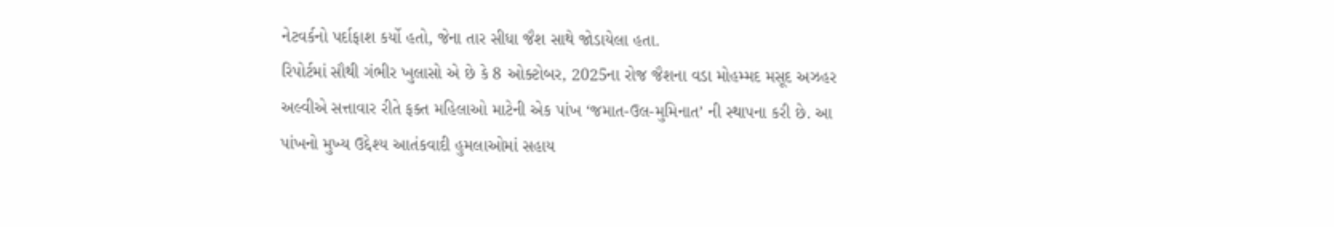નેટવર્કનો પર્દાફાશ કર્યો હતો, જેના તાર સીધા જૈશ સાથે જોડાયેલા હતા.
રિપોર્ટમાં સૌથી ગંભીર ખુલાસો એ છે કે 8 ઓક્ટોબર, 2025ના રોજ જૈશના વડા મોહમ્મદ મસૂદ અઝહર અલ્વીએ સત્તાવાર રીતે ફક્ત મહિલાઓ માટેની એક પાંખ ‘જમાત-ઉલ-મુમિનાત’ ની સ્થાપના કરી છે. આ પાંખનો મુખ્ય ઉદ્દેશ્ય આતંકવાદી હુમલાઓમાં સહાય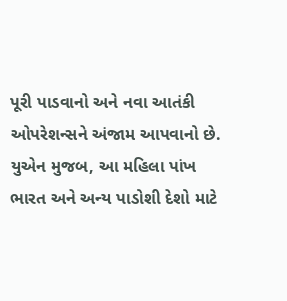પૂરી પાડવાનો અને નવા આતંકી ઓપરેશન્સને અંજામ આપવાનો છે. યુએન મુજબ, આ મહિલા પાંખ ભારત અને અન્ય પાડોશી દેશો માટે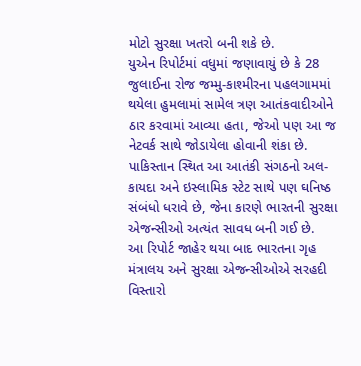મોટો સુરક્ષા ખતરો બની શકે છે.
યુએન રિપોર્ટમાં વધુમાં જણાવાયું છે કે 28 જુલાઈના રોજ જમ્મુ-કાશ્મીરના પહલગામમાં થયેલા હુમલામાં સામેલ ત્રણ આતંકવાદીઓને ઠાર કરવામાં આવ્યા હતા, જેઓ પણ આ જ નેટવર્ક સાથે જોડાયેલા હોવાની શંકા છે. પાકિસ્તાન સ્થિત આ આતંકી સંગઠનો અલ-કાયદા અને ઇસ્લામિક સ્ટેટ સાથે પણ ઘનિષ્ઠ સંબંધો ધરાવે છે, જેના કારણે ભારતની સુરક્ષા એજન્સીઓ અત્યંત સાવધ બની ગઈ છે.
આ રિપોર્ટ જાહેર થયા બાદ ભારતના ગૃહ મંત્રાલય અને સુરક્ષા એજન્સીઓએ સરહદી વિસ્તારો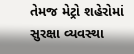તેમજ મેટ્રો શહેરોમાં સુરક્ષા વ્યવસ્થા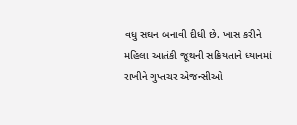વધુ સઘન બનાવી દીધી છે. ખાસ કરીને મહિલા આતંકી જૂથની સક્રિયતાને ધ્યાનમાં રાખીને ગુપ્તચર એજન્સીઓ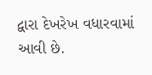દ્વારા દેખરેખ વધારવામાં આવી છે.